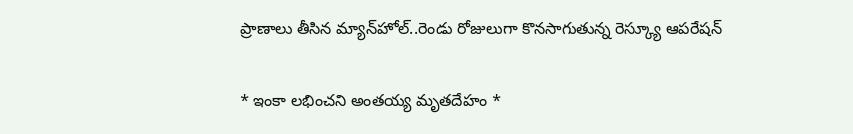ప్రాణాలు తీసిన మ్యాన్‌హోల్..రెండు రోజులుగా కొనసాగుతున్న రెస్క్యూ ఆపరేషన్

* ఇంకా లభించని అంతయ్య మృతదేహం *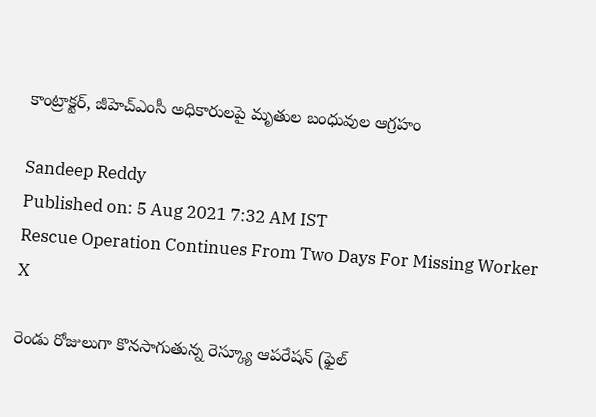కాంట్రాక్టర్, జీహెచ్ఎంసీ అధికారులపై మృతుల బంధువుల ఆగ్రహం

Sandeep Reddy
Published on: 5 Aug 2021 7:32 AM IST
Rescue Operation Continues From Two Days For Missing Worker
X

రెండు రోజులుగా కొనసాగుతున్న రెస్క్యూ ఆపరేషన్ (ఫైల్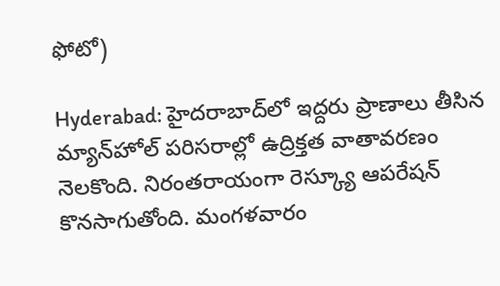ఫోటో)

Hyderabad: హైదరాబాద్‌లో ఇద్దరు ప్రాణాలు తీసిన మ్యాన్‌హోల్ పరిసరాల్లో ఉద్రిక్తత వాతావరణం నెలకొంది. నిరంతరాయంగా రెస్క్యూ ఆపరేషన్ కొనసాగుతోంది. మంగళవారం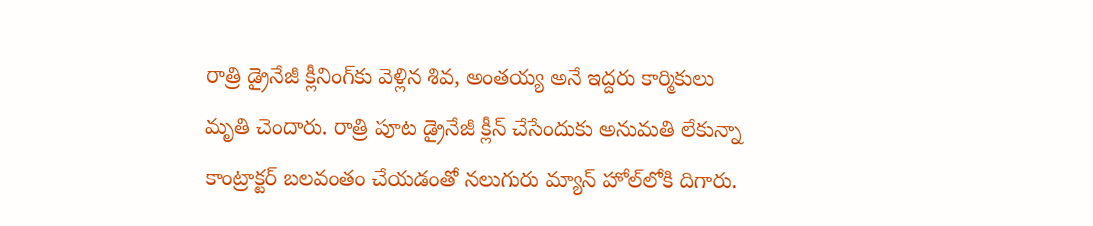రాత్రి డ్రైనేజీ క్లీనింగ్‌కు వెళ్లిన శివ, అంతయ్య అనే ఇద్దరు కార్మికులు మృతి చెందారు. రాత్రి పూట డ్రైనేజీ క్లీన్ చేసేందుకు అనుమతి లేకున్నా కాంట్రాక్టర్ బలవంతం చేయడంతో నలుగురు మ్యాన్ హోల్‌లోకి దిగారు.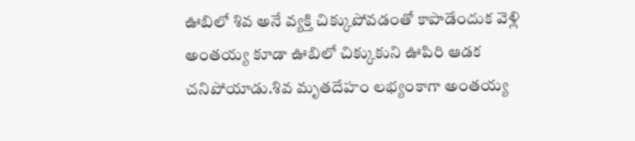ఊబిలో శివ అనే వ్యక్తి చిక్కు‌పోవడంతో కాపాడేందుక వెళ్లి అంతయ్య కూడా ఊబిలో చిక్కుకుని ఊపిరి ఆడక చనిపోయాడు.శివ మృతదేహం లభ్యంకాగా అంతయ్య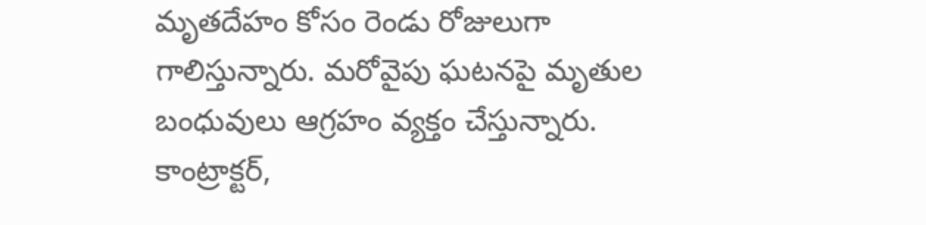మృతదేహం కోసం రెండు రోజులుగా గాలిస్తున్నారు. మరోవైపు ఘటనపై మృతుల బంధువులు ఆగ్రహం వ్యక్తం చేస్తున్నారు. కాంట్రాక్టర్,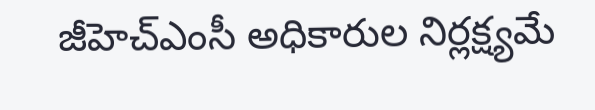జీహెచ్ఎంసీ అధికారుల నిర్లక్ష్యమే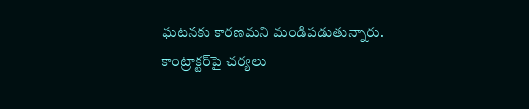ఘటనకు కారణమని మండిపడుతున్నారు. కాంట్రాక్టర్‌పై చర్యలు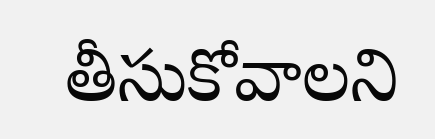తీసుకోవాలని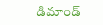డిమాండ్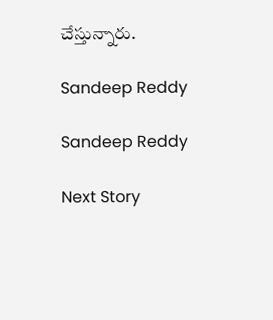చేస్తున్నారు.

Sandeep Reddy

Sandeep Reddy

Next Story